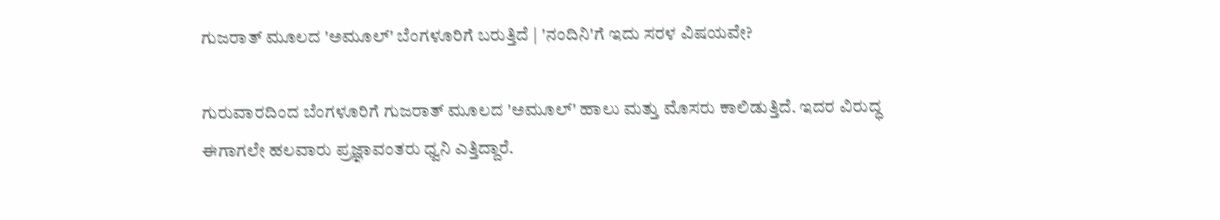ಗುಜರಾತ್ ಮೂಲದ 'ಅಮೂಲ್' ಬೆಂಗಳೂರಿಗೆ ಬರುತ್ತಿದೆ | 'ನಂದಿನಿ'ಗೆ ಇದು ಸರಳ ವಿಷಯವೇ?

ಗುರುವಾರದಿಂದ ಬೆಂಗಳೂರಿಗೆ ಗುಜರಾತ್ ಮೂಲದ 'ಅಮೂಲ್' ಹಾಲು ಮತ್ತು ಮೊಸರು ಕಾಲಿಡುತ್ತಿದೆ. ಇದರ ವಿರುದ್ಧ ಈಗಾಗಲೇ ಹಲವಾರು ಪ್ರಜ್ಞಾವಂತರು ಧ್ವನಿ ಎತ್ತಿದ್ದಾರೆ.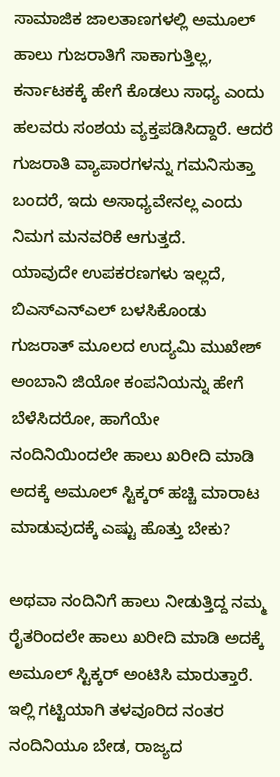ಸಾಮಾಜಿಕ ಜಾಲತಾಣಗಳಲ್ಲಿ ಅಮೂಲ್ ಹಾಲು ಗುಜರಾತಿಗೆ ಸಾಕಾಗುತ್ತಿಲ್ಲ, ಕರ್ನಾಟಕಕ್ಕೆ ಹೇಗೆ ಕೊಡಲು ಸಾಧ್ಯ ಎಂದು ಹಲವರು ಸಂಶಯ ವ್ಯಕ್ತಪಡಿಸಿದ್ದಾರೆ. ಆದರೆ ಗುಜರಾತಿ ವ್ಯಾಪಾರಗಳನ್ನು ಗಮನಿಸುತ್ತಾ ಬಂದರೆ, ಇದು ಅಸಾಧ್ಯವೇನಲ್ಲ ಎಂದು ನಿಮಗ ಮನವರಿಕೆ ಆಗುತ್ತದೆ.
ಯಾವುದೇ ಉಪಕರಣಗಳು ಇಲ್ಲದೆ, ಬಿಎಸ್‌ಎನ್ಎಲ್ ಬಳಸಿಕೊಂಡು ಗುಜರಾತ್ ಮೂಲದ ಉದ್ಯಮಿ ಮುಖೇಶ್ ಅಂಬಾನಿ ಜಿಯೋ ಕಂಪನಿಯನ್ನು ಹೇಗೆ ಬೆಳೆಸಿದರೋ, ಹಾಗೆಯೇ ನಂದಿನಿಯಿಂದಲೇ ಹಾಲು ಖರೀದಿ ಮಾಡಿ ಅದಕ್ಕೆ ಅಮೂಲ್ ಸ್ಟಿಕ್ಕರ್ ಹಚ್ಚಿ ಮಾರಾಟ ಮಾಡುವುದಕ್ಕೆ ಎಷ್ಟು ಹೊತ್ತು ಬೇಕು?

ಅಥವಾ ನಂದಿನಿಗೆ ಹಾಲು ನೀಡುತ್ತಿದ್ದ ನಮ್ಮ ರೈತರಿಂದಲೇ ಹಾಲು ಖರೀದಿ ಮಾಡಿ ಅದಕ್ಕೆ ಅಮೂಲ್ ಸ್ಟಿಕ್ಕರ್ ಅಂಟಿಸಿ ಮಾರುತ್ತಾರೆ. ಇಲ್ಲಿ ಗಟ್ಟಿಯಾಗಿ ತಳವೂರಿದ ನಂತರ ನಂದಿನಿಯೂ ಬೇಡ, ರಾಜ್ಯದ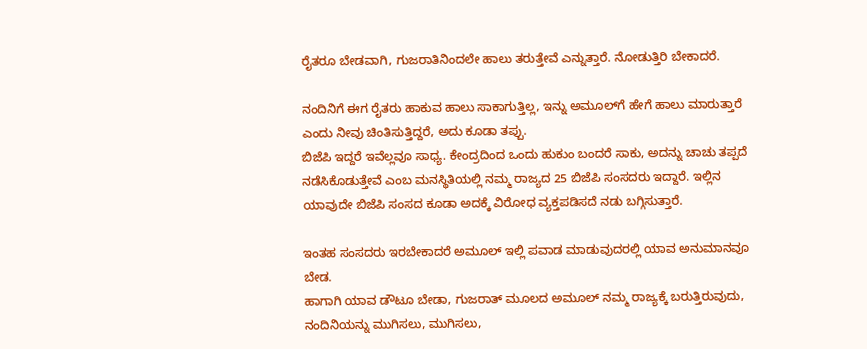ರೈತರೂ ಬೇಡ‌ವಾಗಿ, ಗುಜರಾತಿನಿಂದಲೇ ಹಾಲು ತರುತ್ತೇವೆ ಎನ್ನುತ್ತಾರೆ. ನೋಡುತ್ತಿರಿ ಬೇಕಾದರೆ.

ನಂದಿನಿಗೆ ಈಗ‌ ರೈತರು ಹಾಕುವ ಹಾಲು ಸಾಕಾಗುತ್ತಿಲ್ಲ, ಇನ್ನು ಅಮೂಲ್‌ಗೆ ಹೇಗೆ ಹಾಲು ಮಾರುತ್ತಾರೆ ಎಂದು ನೀವು ಚಿಂತಿಸುತ್ತಿದ್ದರೆ, ಅದು ಕೂಡಾ ತಪ್ಪು.
ಬಿಜೆಪಿ ಇದ್ದರೆ ಇವೆಲ್ಲವೂ ಸಾಧ್ಯ. ಕೇಂದ್ರದಿಂದ ಒಂದು ಹುಕುಂ ಬಂದರೆ ಸಾಕು, ಅದನ್ನು ಚಾಚು ತಪ್ಪದೆ ನಡೆಸಿಕೊಡುತ್ತೇವೆ ಎಂಬ ಮನಸ್ಥಿತಿಯಲ್ಲಿ ನಮ್ಮ ರಾಜ್ಯದ 25 ಬಿಜೆಪಿ ಸಂಸದರು ಇದ್ದಾರೆ. ಇಲ್ಲಿನ ಯಾವುದೇ ಬಿಜೆಪಿ ಸಂಸದ ಕೂಡಾ ಅದಕ್ಕೆ ವಿರೋಧ ವ್ಯಕ್ತಪಡಿಸದೆ ನಡು ಬಗ್ಗಿಸುತ್ತಾರೆ.

ಇಂತಹ ಸಂಸದರು ಇರಬೇಕಾದರೆ ಅಮೂಲ್ ಇಲ್ಲಿ ಪವಾಡ ಮಾಡುವುದರಲ್ಲಿ ಯಾವ ಅನುಮಾನವೂ ಬೇಡ.
ಹಾಗಾಗಿ ಯಾವ ಡೌಟೂ ಬೇಡಾ, ಗುಜರಾತ್ ಮೂಲದ ಅಮೂಲ್ ನಮ್ಮ ರಾಜ್ಯಕ್ಕೆ ಬರುತ್ತಿರುವುದು, ನಂದಿನಿಯನ್ನು ಮುಗಿಸಲು, ಮುಗಿಸಲು,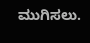ಮುಗಿಸಲು.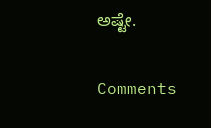ಅಷ್ಟೇ.

Comments